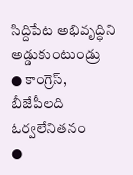సిద్దిపేట అభివృద్ధిని అడ్డుకుంటుండ్రు
● కాంగ్రెస్, బీజేపీలది ఓర్వలేనితనం
●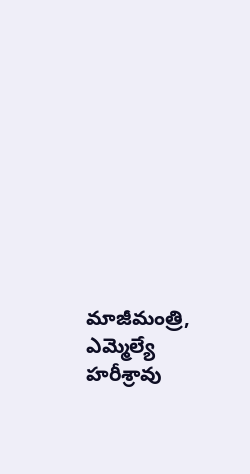మాజీమంత్రి, ఎమ్మెల్యే హరీశ్రావు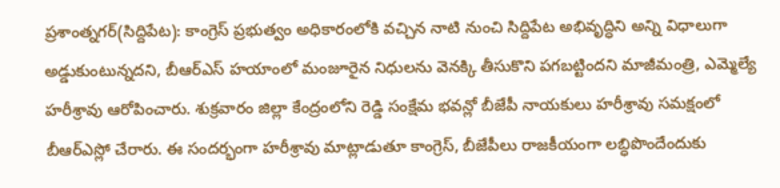ప్రశాంత్నగర్(సిద్దిపేట): కాంగ్రెస్ ప్రభుత్వం అధికారంలోకి వచ్చిన నాటి నుంచి సిద్దిపేట అభివృద్ధిని అన్ని విధాలుగా అడ్డుకుంటున్నదని, బీఆర్ఎస్ హయాంలో మంజూరైన నిధులను వెనక్కి తీసుకొని పగబట్టిందని మాజీమంత్రి, ఎమ్మెల్యే హరీశ్రావు ఆరోపించారు. శుక్రవారం జిల్లా కేంద్రంలోని రెడ్డి సంక్షేమ భవన్లో బీజేపీ నాయకులు హరీశ్రావు సమక్షంలో బీఆర్ఎస్లో చేరారు. ఈ సందర్భంగా హరీశ్రావు మాట్లాడుతూ కాంగ్రెస్, బీజేపీలు రాజకీయంగా లబ్ధిపొందేందుకు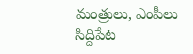మంత్రులు, ఎంపీలు సిద్దిపేట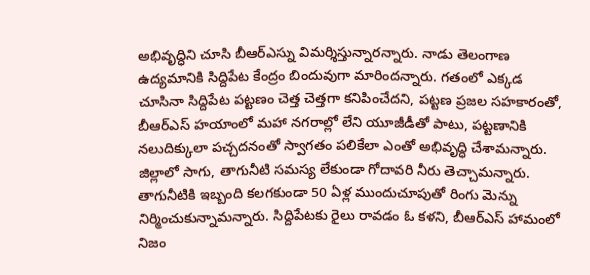అభివృద్ధిని చూసి బీఆర్ఎస్ను విమర్శిస్తున్నారన్నారు. నాడు తెలంగాణ ఉద్యమానికి సిద్దిపేట కేంద్రం బిందువుగా మారిందన్నారు. గతంలో ఎక్కడ చూసినా సిద్దిపేట పట్టణం చెత్త చెత్తగా కనిపించేదని, పట్టణ ప్రజల సహకారంతో, బీఆర్ఎస్ హయాంలో మహా నగరాల్లో లేని యూజీడీతో పాటు, పట్టణానికి నలుదిక్కులా పచ్చదనంతో స్వాగతం పలికేలా ఎంతో అభివృద్ధి చేశామన్నారు. జిల్లాలో సాగు, తాగునీటి సమస్య లేకుండా గోదావరి నీరు తెచ్చామన్నారు. తాగునీటికి ఇబ్బంది కలగకుండా 50 ఏళ్ల ముందుచూపుతో రింగు మెన్ను నిర్మించుకున్నామన్నారు. సిద్దిపేటకు రైలు రావడం ఓ కళని, బీఆర్ఎస్ హామంలో నిజం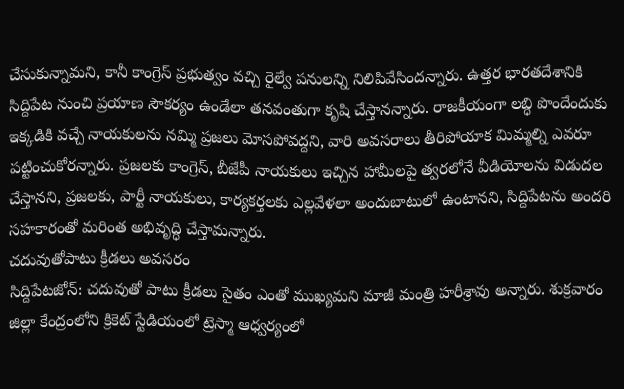చేసుకున్నామని, కానీ కాంగ్రెస్ ప్రభుత్వం వచ్చి రైల్వే పనులన్ని నిలిపివేసిందన్నారు. ఉత్తర భారతదేశానికి సిద్దిపేట నుంచి ప్రయాణ సౌకర్యం ఉండేలా తనవంతుగా కృషి చేస్తానన్నారు. రాజకీయంగా లబ్ధి పొందేందుకు ఇక్కడికి వచ్చే నాయకులను నమ్మి ప్రజలు మోసపోవద్దని, వారి అవసరాలు తీరిపోయాక మిమ్మల్ని ఎవరూ పట్టించుకోరన్నారు. ప్రజలకు కాంగ్రెస్, బీజేపీ నాయకులు ఇచ్చిన హామీలపై త్వరలోనే వీడియోలను విడుదల చేస్తానని, ప్రజలకు, పార్టీ నాయకులు, కార్యకర్తలకు ఎల్లవేళలా అందుబాటులో ఉంటానని, సిద్దిపేటను అందరి సహకారంతో మరింత అభివృద్ధి చేస్తామన్నారు.
చదువుతోపాటు క్రీడలు అవసరం
సిద్దిపేటజోన్: చదువుతో పాటు క్రీడలు సైతం ఎంతో ముఖ్యమని మాజీ మంత్రి హరీశ్రావు అన్నారు. శుక్రవారం జిల్లా కేంద్రంలోని క్రికెట్ స్టేడియంలో ట్రెస్మా ఆధ్వర్యంలో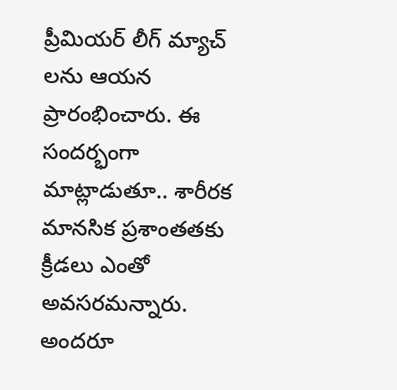ప్రీమియర్ లీగ్ మ్యాచ్ లను ఆయన ప్రారంభించారు. ఈ సందర్భంగా మాట్లాడుతూ.. శారీరక మానసిక ప్రశాంతతకు క్రీడలు ఎంతో అవసరమన్నారు. అందరూ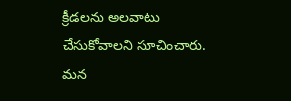క్రీడలను అలవాటు చేసుకోవాలని సూచించారు. మన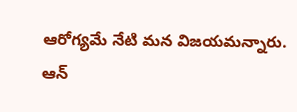ఆరోగ్యమే నేటి మన విజయమన్నారు. ఆన్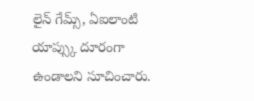లైన్ గేమ్స్, ఏఐలాంటి యాప్స్కు దూరంగా ఉండాలని సూచించారు.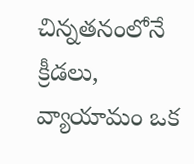చిన్నతనంలోనే క్రీడలు, వ్యాయామం ఒక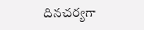దినచర్యగా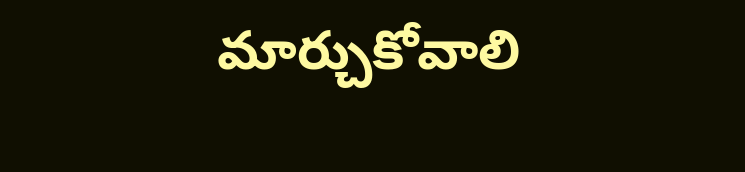మార్చుకోవాలి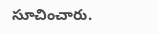సూచించారు.